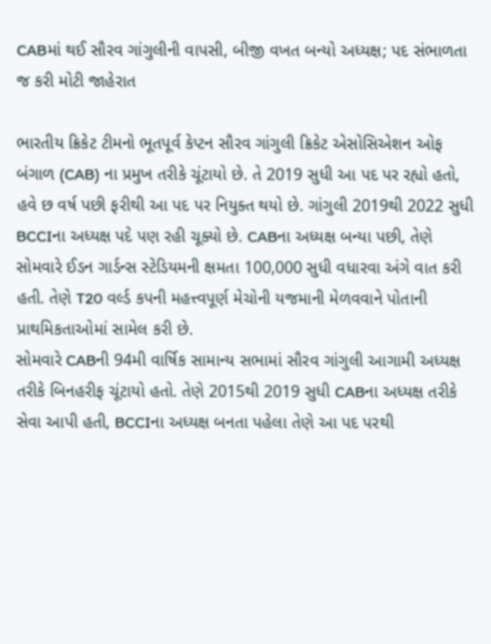CABમાં થઈ સૌરવ ગાંગુલીની વાપસી, બીજી વખત બન્યો અધ્યક્ષ; પદ સંભાળતા જ કરી મોટી જાહેરાત

ભારતીય ક્રિકેટ ટીમનો ભૂતપૂર્વ કેપ્ટન સૌરવ ગાંગુલી ક્રિકેટ એસોસિએશન ઓફ બંગાળ (CAB) ના પ્રમુખ તરીકે ચૂંટાયો છે. તે 2019 સુધી આ પદ પર રહ્યો હતો, હવે છ વર્ષ પછી ફરીથી આ પદ પર નિયુક્ત થયો છે. ગાંગુલી 2019થી 2022 સુધી BCCIના અધ્યક્ષ પદે પણ રહી ચૂક્યો છે. CABના અધ્યક્ષ બન્યા પછી, તેણે સોમવારે ઈડન ગાર્ડન્સ સ્ટેડિયમની ક્ષમતા 100,000 સુધી વધારવા અંગે વાત કરી હતી. તેણે T20 વર્લ્ડ કપની મહત્ત્વપૂર્ણ મેચોની યજમાની મેળવવાને પોતાની પ્રાથમિકતાઓમાં સામેલ કરી છે.
સોમવારે CABની 94મી વાર્ષિક સામાન્ય સભામાં સૌરવ ગાંગુલી આગામી અધ્યક્ષ તરીકે બિનહરીફ ચૂંટાયો હતો. તેણે 2015થી 2019 સુધી CABના અધ્યક્ષ તરીકે સેવા આપી હતી, BCCIના અધ્યક્ષ બનતા પહેલા તેણે આ પદ પરથી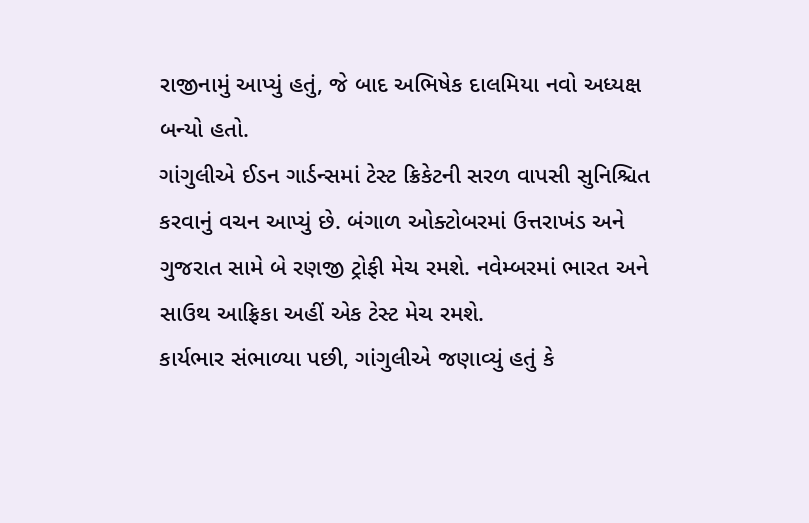રાજીનામું આપ્યું હતું, જે બાદ અભિષેક દાલમિયા નવો અધ્યક્ષ બન્યો હતો.
ગાંગુલીએ ઈડન ગાર્ડન્સમાં ટેસ્ટ ક્રિકેટની સરળ વાપસી સુનિશ્ચિત કરવાનું વચન આપ્યું છે. બંગાળ ઓક્ટોબરમાં ઉત્તરાખંડ અને ગુજરાત સામે બે રણજી ટ્રોફી મેચ રમશે. નવેમ્બરમાં ભારત અને સાઉથ આફ્રિકા અહીં એક ટેસ્ટ મેચ રમશે.
કાર્યભાર સંભાળ્યા પછી, ગાંગુલીએ જણાવ્યું હતું કે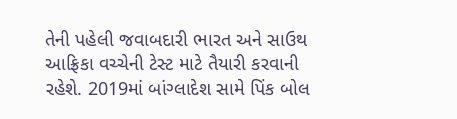તેની પહેલી જવાબદારી ભારત અને સાઉથ આફ્રિકા વચ્ચેની ટેસ્ટ માટે તૈયારી કરવાની રહેશે. 2019માં બાંગ્લાદેશ સામે પિંક બોલ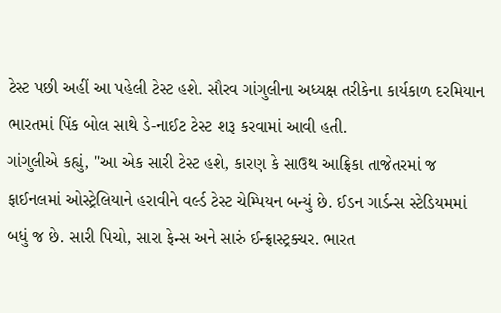ટેસ્ટ પછી અહીં આ પહેલી ટેસ્ટ હશે. સૌરવ ગાંગુલીના અધ્યક્ષ તરીકેના કાર્યકાળ દરમિયાન ભારતમાં પિંક બોલ સાથે ડે-નાઈટ ટેસ્ટ શરૂ કરવામાં આવી હતી.
ગાંગુલીએ કહ્યું, "આ એક સારી ટેસ્ટ હશે, કારણ કે સાઉથ આફ્રિકા તાજેતરમાં જ ફાઈનલમાં ઓસ્ટ્રેલિયાને હરાવીને વર્લ્ડ ટેસ્ટ ચેમ્પિયન બન્યું છે. ઈડન ગાર્ડન્સ સ્ટેડિયમમાં બધું જ છે. સારી પિચો, સારા ફેન્સ અને સારું ઈન્ફ્રાસ્ટ્રક્ચર. ભારત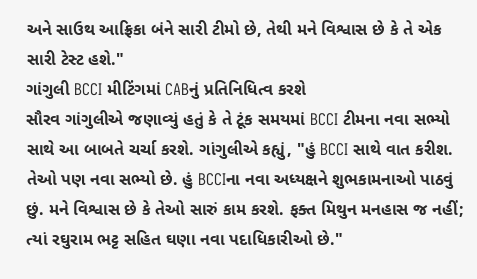અને સાઉથ આફ્રિકા બંને સારી ટીમો છે, તેથી મને વિશ્વાસ છે કે તે એક સારી ટેસ્ટ હશે."
ગાંગુલી BCCI મીટિંગમાં CABનું પ્રતિનિધિત્વ કરશે
સૌરવ ગાંગુલીએ જણાવ્યું હતું કે તે ટૂંક સમયમાં BCCI ટીમના નવા સભ્યો સાથે આ બાબતે ચર્ચા કરશે. ગાંગુલીએ કહ્યું, "હું BCCI સાથે વાત કરીશ. તેઓ પણ નવા સભ્યો છે. હું BCCIના નવા અધ્યક્ષને શુભકામનાઓ પાઠવું છું. મને વિશ્વાસ છે કે તેઓ સારું કામ કરશે. ફક્ત મિથુન મનહાસ જ નહીં; ત્યાં રઘુરામ ભટ્ટ સહિત ઘણા નવા પદાધિકારીઓ છે."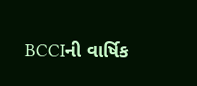BCCIની વાર્ષિક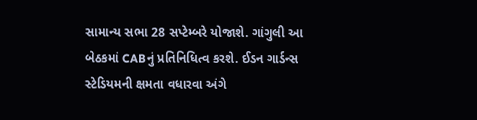સામાન્ય સભા 28 સપ્ટેમ્બરે યોજાશે. ગાંગુલી આ બેઠકમાં CABનું પ્રતિનિધિત્વ કરશે. ઈડન ગાર્ડન્સ સ્ટેડિયમની ક્ષમતા વધારવા અંગે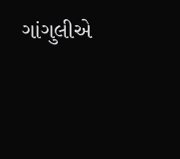ગાંગુલીએ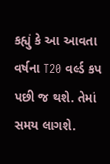કહ્યું કે આ આવતા વર્ષના T20 વર્લ્ડ કપ પછી જ થશે. તેમાં સમય લાગશે.